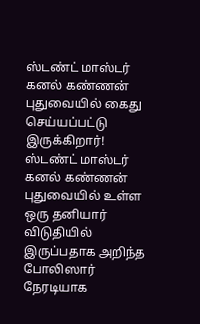ஸ்டண்ட் மாஸ்டர் கனல் கண்ணன் புதுவையில் கைது செய்யப்பட்டு இருக்கிறார்!
ஸ்டண்ட் மாஸ்டர் கனல் கண்ணன் புதுவையில் உள்ள ஒரு தனியார் விடுதியில் இருப்பதாக அறிந்த போலிஸார் நேரடியாக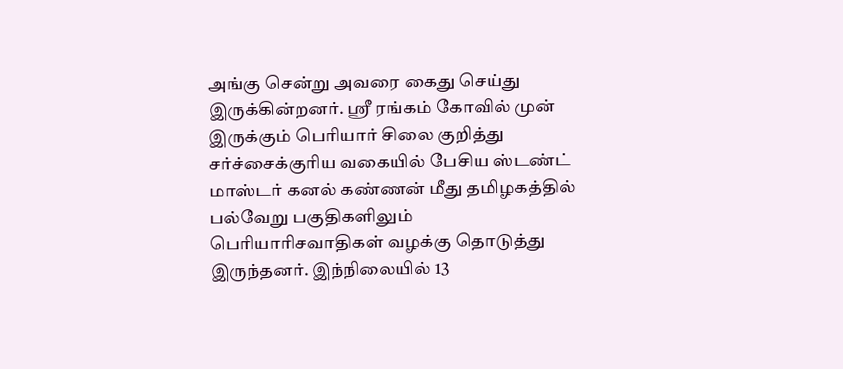அங்கு சென்று அவரை கைது செய்து இருக்கின்றனர். ஸ்ரீ ரங்கம் கோவில் முன் இருக்கும் பெரியார் சிலை குறித்து சர்ச்சைக்குரிய வகையில் பேசிய ஸ்டண்ட் மாஸ்டர் கனல் கண்ணன் மீது தமிழகத்தில் பல்வேறு பகுதிகளிலும் பெரியாரிசவாதிகள் வழக்கு தொடுத்து இருந்தனர். இந்நிலையில் 13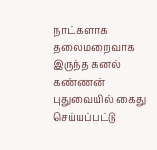நாட்களாக தலைமறைவாக இருந்த கனல் கண்ணன் புதுவையில் கைது செய்யப்பட்டு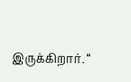இருக்கிறார். “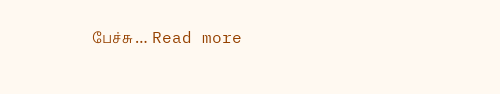பேச்சு … Read more